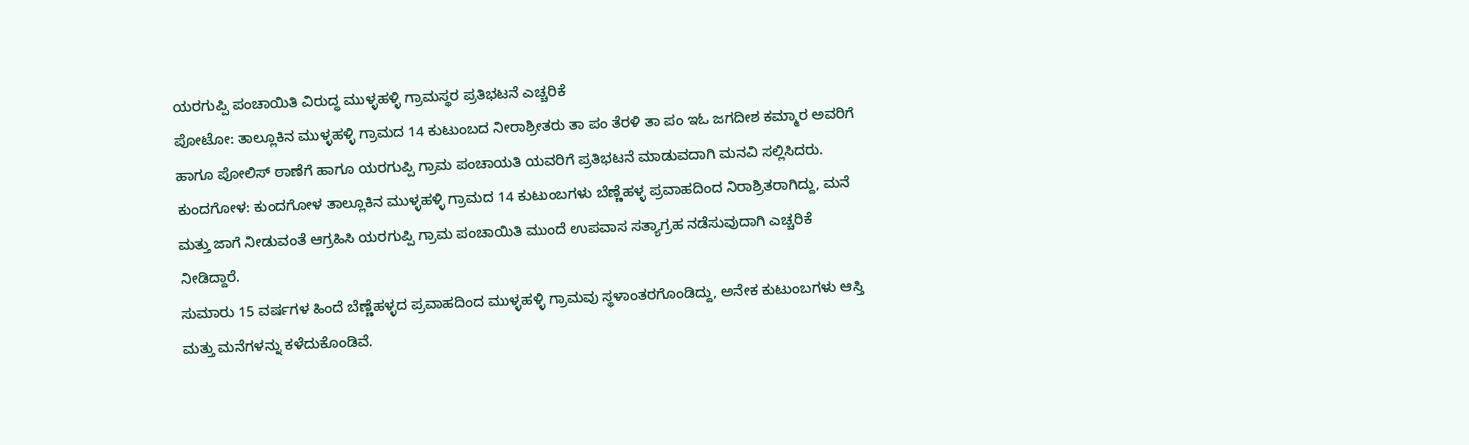ಯರಗುಪ್ಪಿ ಪಂಚಾಯಿತಿ ವಿರುದ್ಧ ಮುಳ್ಳಹಳ್ಳಿ ಗ್ರಾಮಸ್ಥರ ಪ್ರತಿಭಟನೆ ಎಚ್ಚರಿಕೆ
ಪೋಟೋ: ತಾಲ್ಲೂಕಿನ ಮುಳ್ಳಹಳ್ಳಿ ಗ್ರಾಮದ 14 ಕುಟುಂಬದ ನೀರಾಶ್ರೀತರು ತಾ ಪಂ ತೆರಳಿ ತಾ ಪಂ ಇಓ ಜಗದೀಶ ಕಮ್ಮಾರ ಅವರಿಗೆ ಹಾಗೂ ಪೋಲಿಸ್ ಠಾಣೆಗೆ ಹಾಗೂ ಯರಗುಪ್ಪಿ ಗ್ರಾಮ ಪಂಚಾಯತಿ ಯವರಿಗೆ ಪ್ರತಿಭಟನೆ ಮಾಡುವದಾಗಿ ಮನವಿ ಸಲ್ಲಿಸಿದರು.
ಕುಂದಗೋಳ: ಕುಂದಗೋಳ ತಾಲ್ಲೂಕಿನ ಮುಳ್ಳಹಳ್ಳಿ ಗ್ರಾಮದ 14 ಕುಟುಂಬಗಳು ಬೆಣ್ಣೆಹಳ್ಳ ಪ್ರವಾಹದಿಂದ ನಿರಾಶ್ರಿತರಾಗಿದ್ದು, ಮನೆ ಮತ್ತು ಜಾಗೆ ನೀಡುವಂತೆ ಆಗ್ರಹಿಸಿ ಯರಗುಪ್ಪಿ ಗ್ರಾಮ ಪಂಚಾಯಿತಿ ಮುಂದೆ ಉಪವಾಸ ಸತ್ಯಾಗ್ರಹ ನಡೆಸುವುದಾಗಿ ಎಚ್ಚರಿಕೆ ನೀಡಿದ್ದಾರೆ.
ಸುಮಾರು 15 ವರ್ಷಗಳ ಹಿಂದೆ ಬೆಣ್ಣೆಹಳ್ಳದ ಪ್ರವಾಹದಿಂದ ಮುಳ್ಳಹಳ್ಳಿ ಗ್ರಾಮವು ಸ್ಥಳಾಂತರಗೊಂಡಿದ್ದು, ಅನೇಕ ಕುಟುಂಬಗಳು ಆಸ್ತಿ ಮತ್ತು ಮನೆಗಳನ್ನು ಕಳೆದುಕೊಂಡಿವೆ.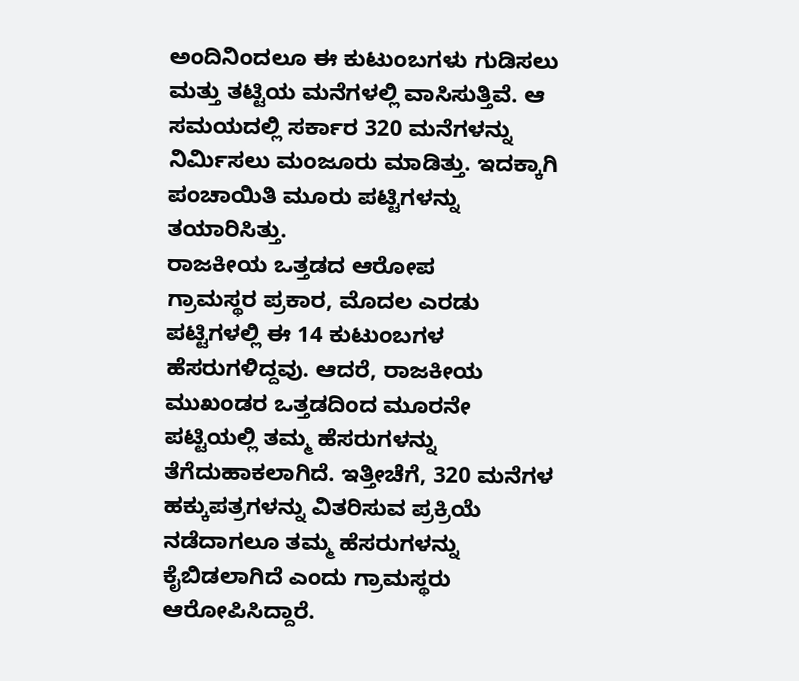ಅಂದಿನಿಂದಲೂ ಈ ಕುಟುಂಬಗಳು ಗುಡಿಸಲು ಮತ್ತು ತಟ್ಟಿಯ ಮನೆಗಳಲ್ಲಿ ವಾಸಿಸುತ್ತಿವೆ. ಆ ಸಮಯದಲ್ಲಿ ಸರ್ಕಾರ 320 ಮನೆಗಳನ್ನು ನಿರ್ಮಿಸಲು ಮಂಜೂರು ಮಾಡಿತ್ತು. ಇದಕ್ಕಾಗಿ ಪಂಚಾಯಿತಿ ಮೂರು ಪಟ್ಟಿಗಳನ್ನು ತಯಾರಿಸಿತ್ತು.
ರಾಜಕೀಯ ಒತ್ತಡದ ಆರೋಪ
ಗ್ರಾಮಸ್ಥರ ಪ್ರಕಾರ, ಮೊದಲ ಎರಡು ಪಟ್ಟಿಗಳಲ್ಲಿ ಈ 14 ಕುಟುಂಬಗಳ ಹೆಸರುಗಳಿದ್ದವು. ಆದರೆ, ರಾಜಕೀಯ ಮುಖಂಡರ ಒತ್ತಡದಿಂದ ಮೂರನೇ ಪಟ್ಟಿಯಲ್ಲಿ ತಮ್ಮ ಹೆಸರುಗಳನ್ನು ತೆಗೆದುಹಾಕಲಾಗಿದೆ. ಇತ್ತೀಚೆಗೆ, 320 ಮನೆಗಳ ಹಕ್ಕುಪತ್ರಗಳನ್ನು ವಿತರಿಸುವ ಪ್ರಕ್ರಿಯೆ ನಡೆದಾಗಲೂ ತಮ್ಮ ಹೆಸರುಗಳನ್ನು ಕೈಬಿಡಲಾಗಿದೆ ಎಂದು ಗ್ರಾಮಸ್ಥರು ಆರೋಪಿಸಿದ್ದಾರೆ.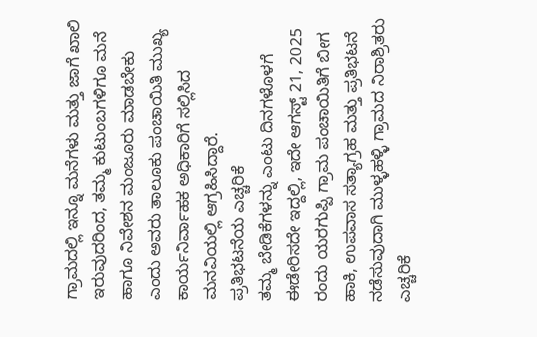ಗ್ರಾಮದಲ್ಲಿ ಇನ್ನೂ ಮನೆಗಳು ಮತ್ತು ಜಾಗೆ ಖಾಲಿ ಇರುವುದರಿಂದ, ತಮ್ಮ ಕುಟುಂಬಗಳಿಗೂ ಮನೆ ಹಾಗೂ ನಿವೇಶನ ಮಂಜೂರು ಮಾಡಬೇಕು ಎಂದು ಅವರು ತಾಲೂಕು ಪಂಚಾಯಿತಿ ಮುಖ್ಯ ಕಾರ್ಯನಿರ್ವಾಹಕ ಅಧಿಕಾರಿಗೆ ಸಲ್ಲಿಸಿದ ಮನವಿಯಲ್ಲಿ ಆಗ್ರಹಿಸಿದ್ದಾರೆ.
ಪ್ರತಿಭಟನೆಯ ಎಚ್ಚರಿಕೆ
ತಮ್ಮ ಬೇಡಿಕೆಗಳನ್ನು ಎಂಟು ದಿನಗಳೊಳಗೆ ಈಡೇರಿಸದೇ ಇದ್ದಲ್ಲಿ, ಇದೇ ಆಗಸ್ಟ್ 21, 2025 ರಂದು ಯರಗುಪ್ಪಿ ಗ್ರಾಮ ಪಂಚಾಯಿತಿಗೆ ಬೀಗ ಹಾಕಿ, ಉಪವಾಸ ಸತ್ಯಾಗ್ರಹ ಮತ್ತು ಪ್ರತಿಭಟನೆ ನಡೆಸುವುದಾಗಿ ಮುಳ್ಳಹಳ್ಳಿ ಗ್ರಾಮದ ನಿರಾಶ್ರಿತರು ಎಚ್ಚರಿಕೆ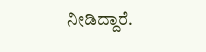ನೀಡಿದ್ದಾರೆ.